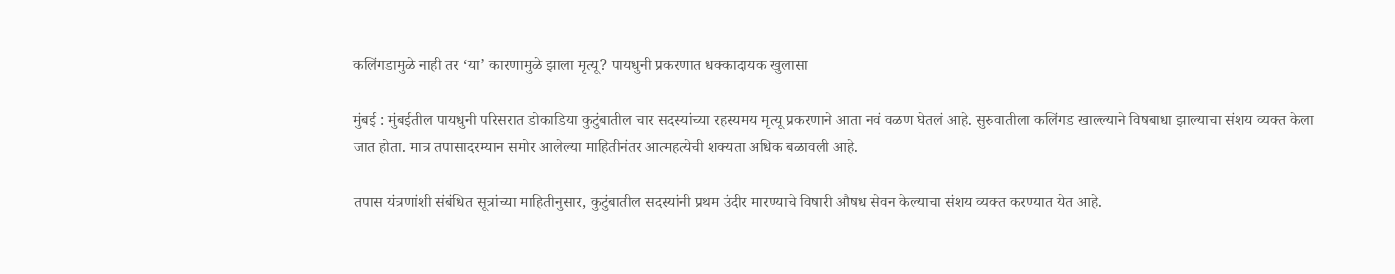कलिंगडामुळे नाही तर ‘या’ कारणामुळे झाला मृत्यू? पायधुनी प्रकरणात धक्कादायक खुलासा

मुंबई : मुंबईतील पायधुनी परिसरात डोकाडिया कुटुंबातील चार सदस्यांच्या रहस्यमय मृत्यू प्रकरणाने आता नवं वळण घेतलं आहे. सुरुवातीला कलिंगड खाल्ल्याने विषबाधा झाल्याचा संशय व्यक्त केला जात होता. मात्र तपासादरम्यान समोर आलेल्या माहितीनंतर आत्महत्येची शक्यता अधिक बळावली आहे.

तपास यंत्रणांशी संबंधित सूत्रांच्या माहितीनुसार, कुटुंबातील सदस्यांनी प्रथम उंदीर मारण्याचे विषारी औषध सेवन केल्याचा संशय व्यक्त करण्यात येत आहे.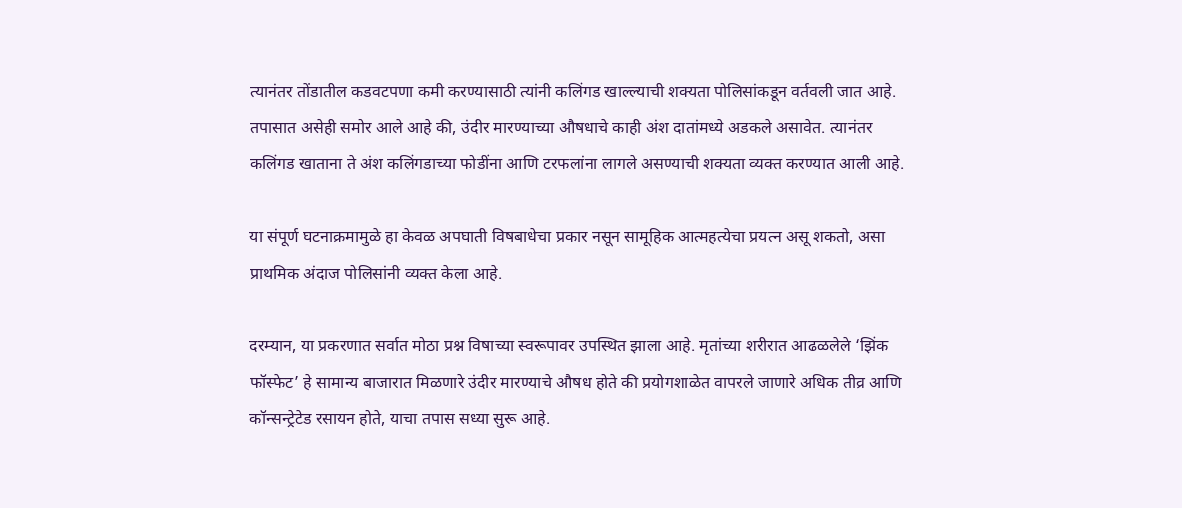त्यानंतर तोंडातील कडवटपणा कमी करण्यासाठी त्यांनी कलिंगड खाल्ल्याची शक्यता पोलिसांकडून वर्तवली जात आहे.
तपासात असेही समोर आले आहे की, उंदीर मारण्याच्या औषधाचे काही अंश दातांमध्ये अडकले असावेत. त्यानंतर कलिंगड खाताना ते अंश कलिंगडाच्या फोडींना आणि टरफलांना लागले असण्याची शक्यता व्यक्त करण्यात आली आहे.

या संपूर्ण घटनाक्रमामुळे हा केवळ अपघाती विषबाधेचा प्रकार नसून सामूहिक आत्महत्येचा प्रयत्न असू शकतो, असा प्राथमिक अंदाज पोलिसांनी व्यक्त केला आहे.

दरम्यान, या प्रकरणात सर्वात मोठा प्रश्न विषाच्या स्वरूपावर उपस्थित झाला आहे. मृतांच्या शरीरात आढळलेले ‘झिंक फॉस्फेट’ हे सामान्य बाजारात मिळणारे उंदीर मारण्याचे औषध होते की प्रयोगशाळेत वापरले जाणारे अधिक तीव्र आणि कॉन्सन्ट्रेटेड रसायन होते, याचा तपास सध्या सुरू आहे.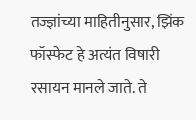तज्ज्ञांच्या माहितीनुसार, झिंक फॉस्फेट हे अत्यंत विषारी रसायन मानले जाते. ते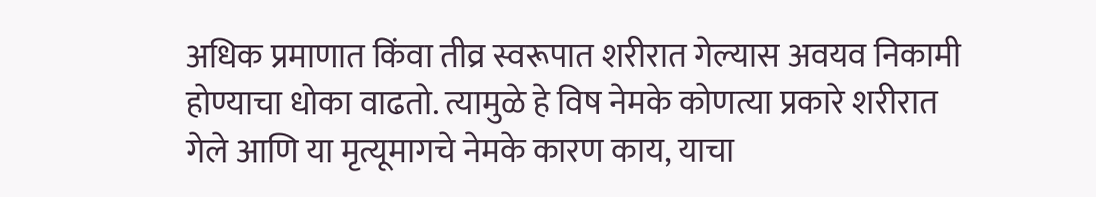अधिक प्रमाणात किंवा तीव्र स्वरूपात शरीरात गेल्यास अवयव निकामी होण्याचा धोका वाढतो. त्यामुळे हे विष नेमके कोणत्या प्रकारे शरीरात गेले आणि या मृत्यूमागचे नेमके कारण काय, याचा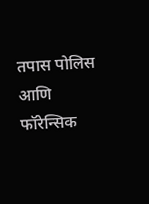तपास पोलिस आणि फॉरेन्सिक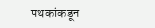पथकांकडून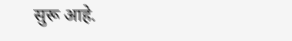सुरू आहे.